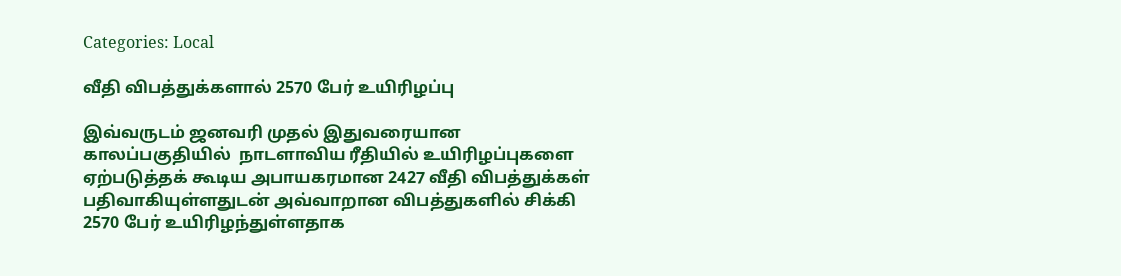Categories: Local

வீதி விபத்துக்களால் 2570 பேர் உயிரிழப்பு

இவ்வருடம் ஜனவரி முதல் இதுவரையான காலப்பகுதியில்  நாடளாவிய ரீதியில் உயிரிழப்புகளை ஏற்படுத்தக் கூடிய அபாயகரமான 2427 வீதி விபத்துக்கள் பதிவாகியுள்ளதுடன் அவ்வாறான விபத்துகளில் சிக்கி 2570 பேர் உயிரிழந்துள்ளதாக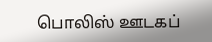பொலிஸ் ஊடகப்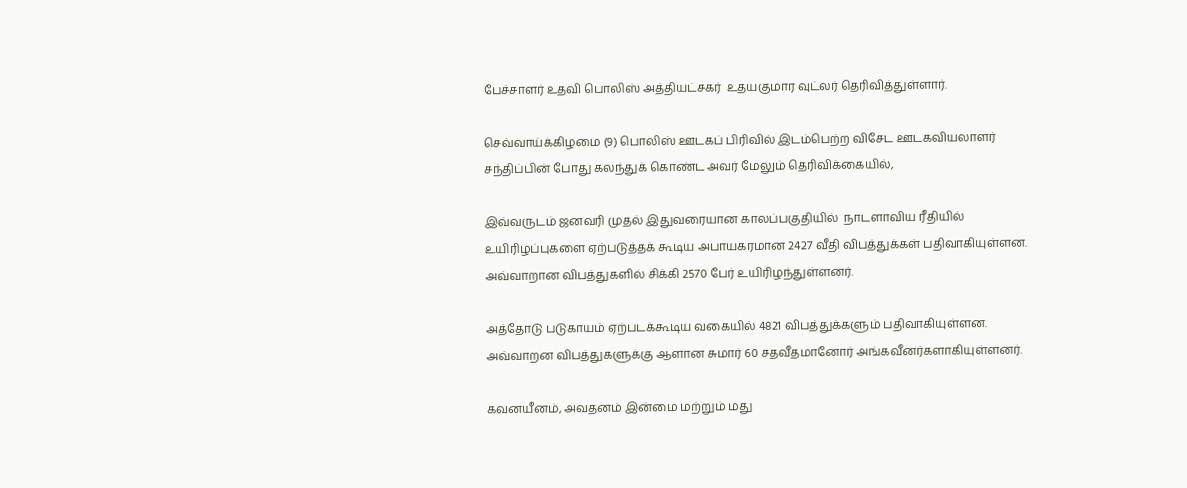பேச்சாளர் உதவி பொலிஸ் அத்தியட்சகர்  உதயகுமார வுட்லர் தெரிவித்துள்ளார்.

செவ்வாய்க்கிழமை (9) பொலிஸ் ஊடகப் பிரிவில் இடம்பெற்ற விசேட ஊடகவியலாளர் சந்திப்பின் போது கலந்துக் கொண்ட அவர் மேலும் தெரிவிக்கையில்,

இவ்வருடம் ஜனவரி முதல் இதுவரையான காலப்பகுதியில்  நாடளாவிய ரீதியில் உயிரிழப்புகளை ஏற்படுத்தக் கூடிய அபாயகரமான 2427 வீதி விபத்துக்கள் பதிவாகியுள்ளன. அவ்வாறான விபத்துகளில் சிக்கி 2570 பேர் உயிரிழந்துள்ளனர்.

அத்தோடு படுகாயம் ஏற்படக்கூடிய வகையில் 4821 விபத்துக்களும் பதிவாகியுள்ளன.   அவ்வாறன விபத்துகளுக்கு ஆளான சுமார் 60 சதவீதமானோர் அங்கவீனர்களாகியுள்ளனர்.

கவனயீனம், அவதனம் இன்மை மற்றும் மது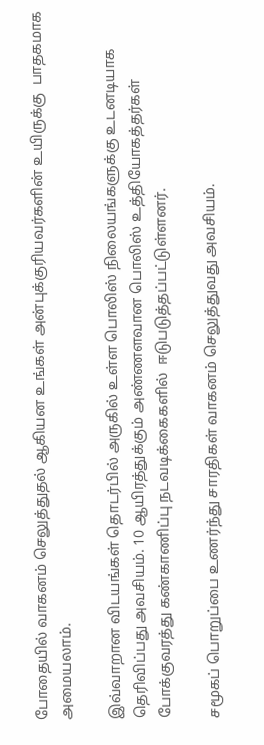போதையில் வாகனம் செலுத்துதல் ஆகியன உங்கள் அன்புக்குரியவர்களின் உயிருக்கு  பாதகமாக அமையலாம்.

இவ்வாறான விடயங்கள் தொடர்பில் அருகில் உள்ள பொலிஸ் நிலையங்களுக்கு உடனடியாக தெரிவிப்பது அவசியம். 10 ஆயிரத்துக்கும் அண்ணளவான பொலிஸ் உத்தியோகத்தர்கள் போக்குவரத்து கண்காணிப்பு நடவடிக்கைகளில்  ஈடுபடுத்தப்பட்டுள்ளனர்.

சமூகப் பொறுப்பை உணர்ந்து சாரதிகள் வாகனம் செலுத்துவது அவசியம்.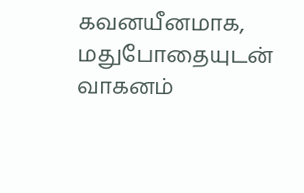கவனயீனமாக, மதுபோதையுடன் வாகனம்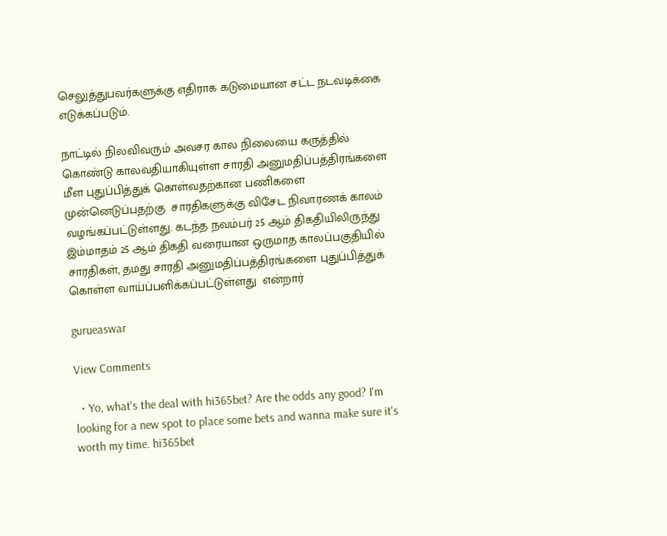செலுத்துபவர்களுக்கு எதிராக கடுமையான சட்ட நடவடிக்கை எடுக்கப்படும்.

நாட்டில் நிலவிவரும் அவசர கால நிலையை கருத்தில் கொண்டு காலவதியாகியுள்ள சாரதி அனுமதிப்பத்திரங்களை மீள புதுப்பித்துக் கொள்வதற்கான பணிகளை முன்னெடுப்பதற்கு  சாரதிகளுக்கு விசேட நிவாரணக் காலம் வழங்கப்பட்டுள்ளது. கடந்த நவம்பர் 25 ஆம் திகதியிலிருந்து இம்மாதம் 25 ஆம் திகதி வரையான ஒருமாத காலப்பகுதியில் சாரதிகள், தமது சாரதி அனுமதிப்பத்திரங்களை புதுப்பித்துக் கொள்ள வாய்ப்பளிக்கப்பட்டுள்ளது  என்றார்

gurueaswar

View Comments

  • Yo, what's the deal with hi365bet? Are the odds any good? I'm looking for a new spot to place some bets and wanna make sure it's worth my time. hi365bet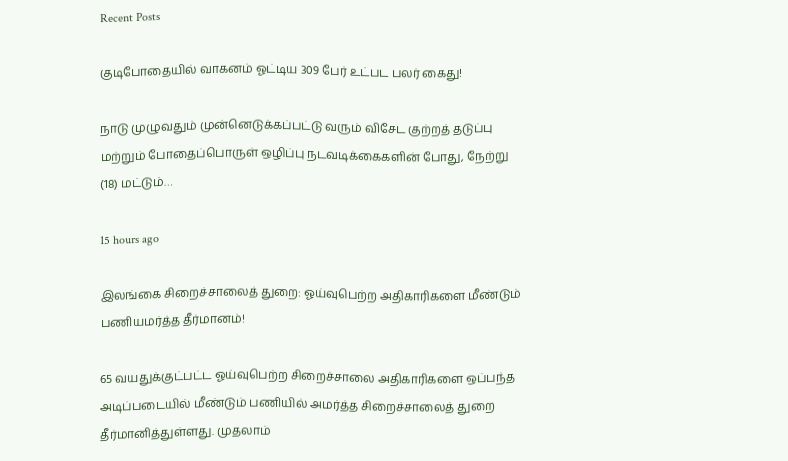Recent Posts

குடிபோதையில் வாகனம் ஓட்டிய 309 பேர் உட்பட பலர் கைது!

நாடு முழுவதும் முன்னெடுக்கப்பட்டு வரும் விசேட குற்றத் தடுப்பு மற்றும் போதைப்பொருள் ஒழிப்பு நடவடிக்கைகளின் போது, நேற்று (18) மட்டும்…

15 hours ago

இலங்கை சிறைச்சாலைத் துறை: ஓய்வுபெற்ற அதிகாரிகளை மீண்டும் பணியமர்த்த தீர்மானம்!

65 வயதுக்குட்பட்ட ஓய்வுபெற்ற சிறைச்சாலை அதிகாரிகளை ஒப்பந்த அடிப்படையில் மீண்டும் பணியில் அமர்த்த சிறைச்சாலைத் துறை தீர்மானித்துள்ளது. முதலாம்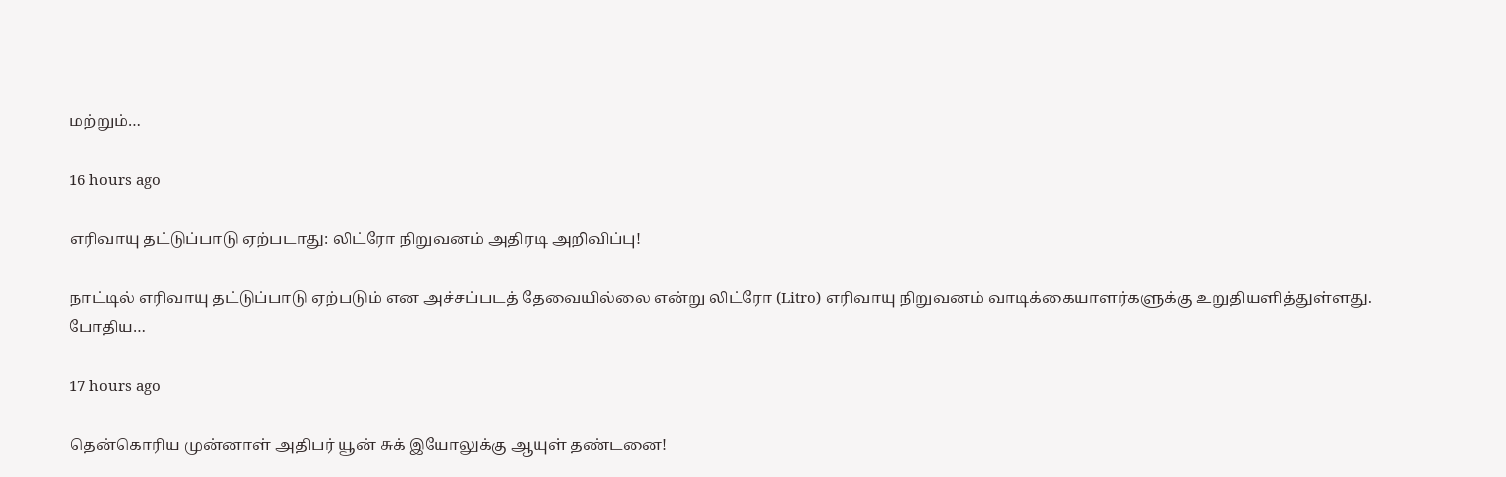மற்றும்…

16 hours ago

எரிவாயு தட்டுப்பாடு ஏற்படாது: லிட்ரோ நிறுவனம் அதிரடி அறிவிப்பு!

நாட்டில் எரிவாயு தட்டுப்பாடு ஏற்படும் என அச்சப்படத் தேவையில்லை என்று லிட்ரோ (Litro) எரிவாயு நிறுவனம் வாடிக்கையாளர்களுக்கு உறுதியளித்துள்ளது. போதிய…

17 hours ago

தென்கொரிய முன்னாள் அதிபர் யூன் சுக் இயோலுக்கு ஆயுள் தண்டனை!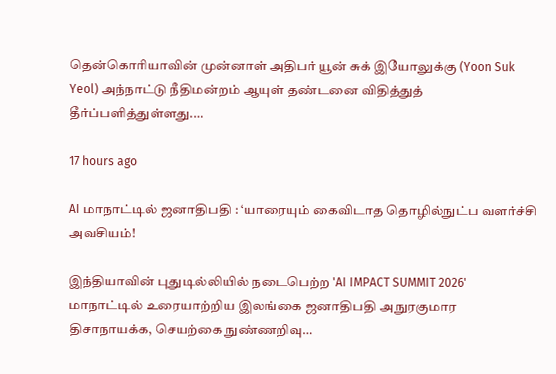தென்கொரியாவின் முன்னாள் அதிபர் யூன் சுக் இயோலுக்கு (Yoon Suk Yeol) அந்நாட்டு நீதிமன்றம் ஆயுள் தண்டனை விதித்துத் தீர்ப்பளித்துள்ளது.…

17 hours ago

AI மாநாட்டில் ஜனாதிபதி : ‘யாரையும் கைவிடாத தொழில்நுட்ப வளர்ச்சி அவசியம்!

இந்தியாவின் புதுடில்லியில் நடைபெற்ற 'AI IMPACT SUMMIT 2026' மாநாட்டில் உரையாற்றிய இலங்கை ஜனாதிபதி அநுரகுமார திசாநாயக்க, செயற்கை நுண்ணறிவு…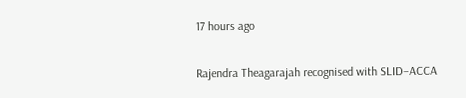17 hours ago

Rajendra Theagarajah recognised with SLID–ACCA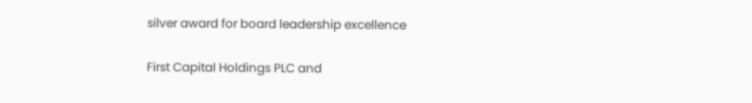silver award for board leadership excellence

First Capital Holdings PLC and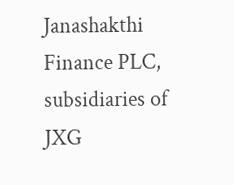Janashakthi Finance PLC, subsidiaries of JXG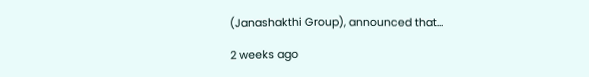(Janashakthi Group), announced that…

2 weeks ago